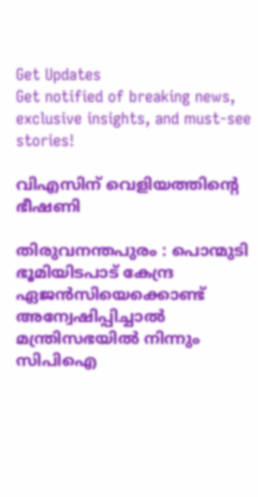Get Updates
Get notified of breaking news, exclusive insights, and must-see stories!

വിഎസിന് വെളിയത്തിന്റെ ഭീഷണി

തിരുവനന്തപുരം : പൊന്മുടി ഭൂമിയിടപാട് കേന്ദ്ര ഏജന്‍സിയെക്കൊണ്ട് അന്വേഷിപ്പിച്ചാല്‍ മന്ത്രിസഭയില്‍ നിന്നും സിപിഐ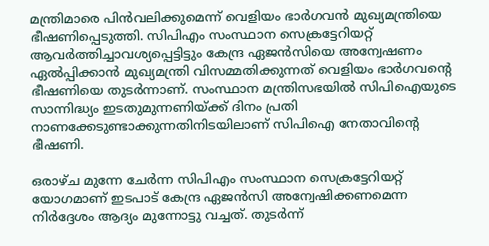മന്ത്രിമാരെ പിന്‍വലിക്കുമെന്ന് വെളിയം ഭാര്‍ഗവന്‍ മുഖ്യമന്ത്രിയെ ഭീഷണിപ്പെടുത്തി. സിപിഎം സംസ്ഥാന സെക്രട്ടേറിയറ്റ് ആവര്‍ത്തിച്ചാവശ്യപ്പെട്ടിട്ടും കേന്ദ്ര ഏജന്‍സിയെ അന്വേഷണം ഏല്‍പ്പിക്കാന്‍ മുഖ്യമന്ത്രി വിസമ്മതിക്കുന്നത് വെളിയം ഭാര്‍ഗവന്റെ ഭീഷണിയെ തുടര്‍ന്നാണ്. സംസ്ഥാന മന്ത്രിസഭയില്‍ സിപിഐയുടെ സാന്നിദ്ധ്യം ഇടതുമുന്നണിയ്ക്ക് ദിനം പ്രതി നാണക്കേടുണ്ടാക്കുന്നതിനിടയിലാണ് സിപിഐ നേതാവിന്റെ ഭീഷണി.

ഒരാഴ്ച മുന്നേ ചേര്‍ന്ന സിപിഎം സംസ്ഥാന സെക്രട്ടേറിയറ്റ് യോഗമാണ് ഇടപാട് കേന്ദ്ര ഏജന്‍സി അന്വേഷിക്കണമെന്ന നിര്‍ദ്ദേശം ആദ്യം മുന്നോട്ടു വച്ചത്. തുടര്‍ന്ന്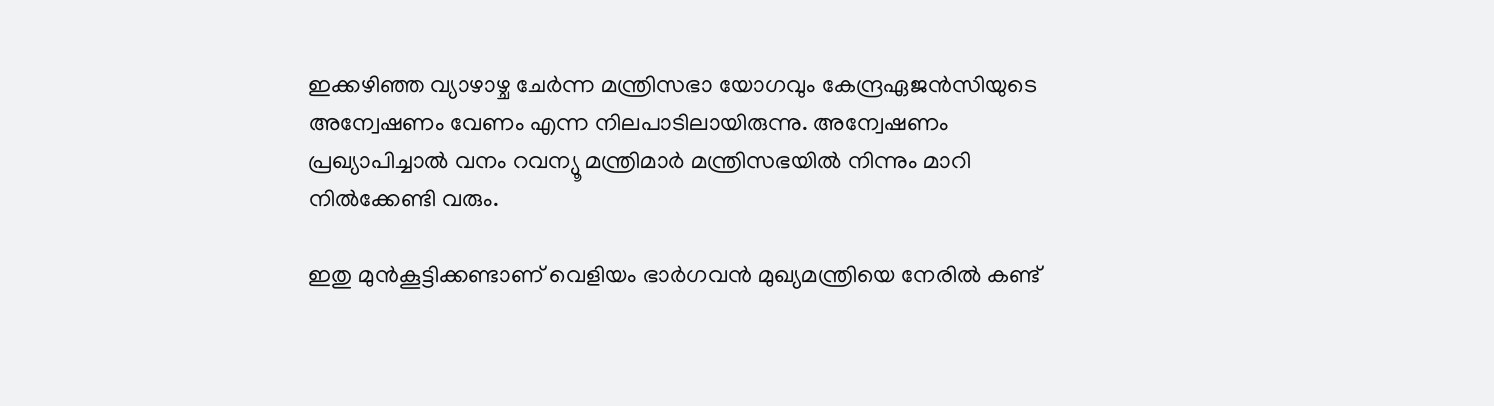ഇക്കഴിഞ്ഞ വ്യാഴാഴ്ച ചേര്‍ന്ന മന്ത്രിസഭാ യോഗവും കേന്ദ്രഏജന്‍സിയുടെ അന്വേഷണം വേണം എന്ന നിലപാടിലായിരുന്നു. അന്വേഷണം പ്രഖ്യാപിച്ചാല്‍ വനം റവന്യൂ മന്ത്രിമാര്‍ മന്ത്രിസഭയില്‍ നിന്നും മാറി നില്‍ക്കേണ്ടി വരും.

ഇതു മുന്‍കൂട്ടിക്കണ്ടാണ് വെളിയം ഭാര്‍ഗവന്‍ മുഖ്യമന്ത്രിയെ നേരില്‍ കണ്ട്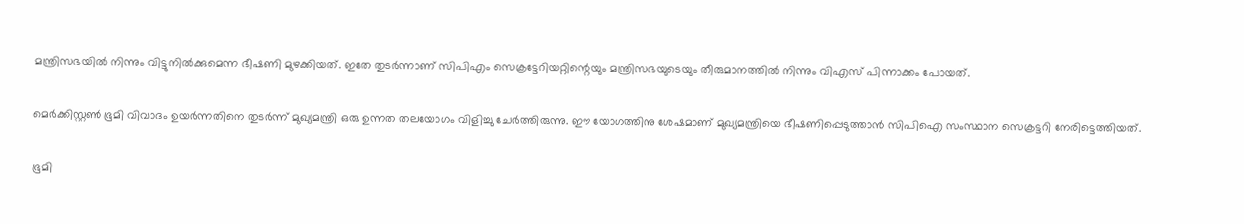മന്ത്രിസഭയില്‍ നിന്നും വിട്ടുനില്‍ക്കുമെന്ന ഭീഷണി മുഴക്കിയത്. ഇതേ തുടര്‍ന്നാണ് സിപിഎം സെക്രട്ടേറിയറ്റിന്റെയും മന്ത്രിസഭയുടെയും തീരുമാനത്തില്‍ നിന്നും വിഎസ് പിന്നാക്കം പോയത്.

മെര്‍ക്കിസ്റ്റണ്‍ ഭൂമി വിവാദം ഉയര്‍ന്നതിനെ തുടര്‍ന്ന് മുഖ്യമന്ത്രി ഒരു ഉന്നത തലയോഗം വിളിച്ചു ചേര്‍ത്തിരുന്നു. ഈ യോഗത്തിനു ശേഷമാണ് മുഖ്യമന്ത്രിയെ ഭീഷണിപ്പെടുത്താന്‍ സിപിഐ സംസ്ഥാന സെക്രട്ടറി നേരിട്ടെത്തിയത്.

ഭൂമി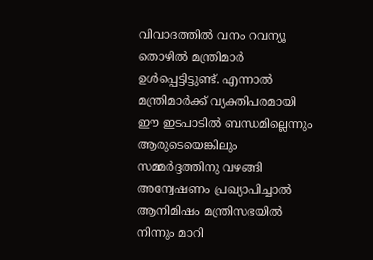വിവാദത്തില്‍ വനം റവന്യൂ തൊഴില്‍ മന്ത്രിമാര്‍ ഉള്‍പ്പെട്ടിട്ടുണ്ട്. എന്നാല്‍ മന്ത്രിമാര്‍ക്ക് വ്യക്തിപരമായി ഈ ഇടപാടില്‍ ബന്ധമില്ലെന്നും ആരുടെയെങ്കിലും സമ്മര്‍ദ്ദത്തിനു വഴങ്ങി അന്വേഷണം പ്രഖ്യാപിച്ചാല്‍ ആനിമിഷം മന്ത്രിസഭയില്‍ നിന്നും മാറി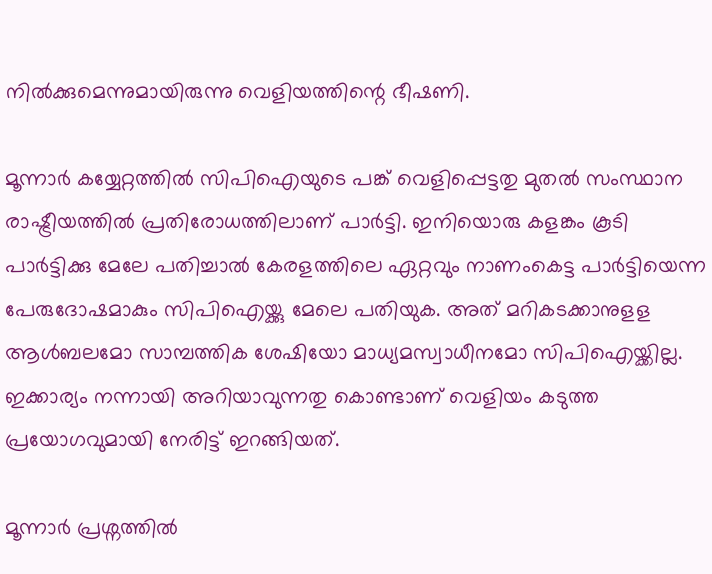നില്‍ക്കുമെന്നുമായിരുന്നു വെളിയത്തിന്റെ ഭീഷണി.

മൂന്നാര്‍ കയ്യേറ്റത്തില്‍ സിപിഐയുടെ പങ്ക് വെളിപ്പെട്ടതു മുതല്‍ സംസ്ഥാന രാഷ്ട്രീയത്തില്‍ പ്രതിരോധത്തിലാണ് പാര്‍ട്ടി. ഇനിയൊരു കളങ്കം കൂടി പാര്‍ട്ടിക്കു മേലേ പതിച്ചാല്‍ കേരളത്തിലെ ഏറ്റവും നാണംകെട്ട പാര്‍ട്ടിയെന്ന പേരുദോഷമാകും സിപിഐയ്ക്കു മേലെ പതിയുക. അത് മറികടക്കാനുളള ആള്‍ബലമോ സാമ്പത്തിക ശേഷിയോ മാധ്യമസ്വാധീനമോ സിപിഐയ്ക്കില്ല. ഇക്കാര്യം നന്നായി അറിയാവുന്നതു കൊണ്ടാണ് വെളിയം കടുത്ത പ്രയോഗവുമായി നേരിട്ട് ഇറങ്ങിയത്.

മൂന്നാര്‍ പ്രശ്നത്തില്‍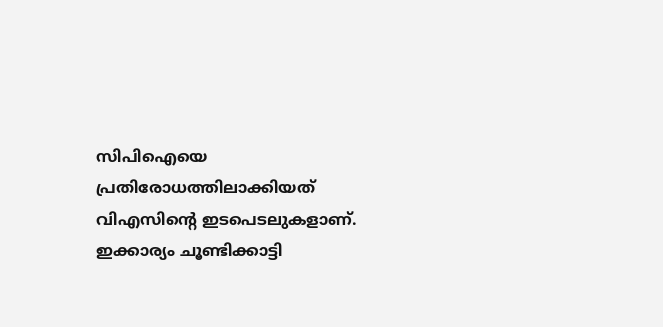സിപിഐയെ പ്രതിരോധത്തിലാക്കിയത് വിഎസിന്റെ ഇടപെടലുകളാണ്. ഇക്കാര്യം ചൂണ്ടിക്കാട്ടി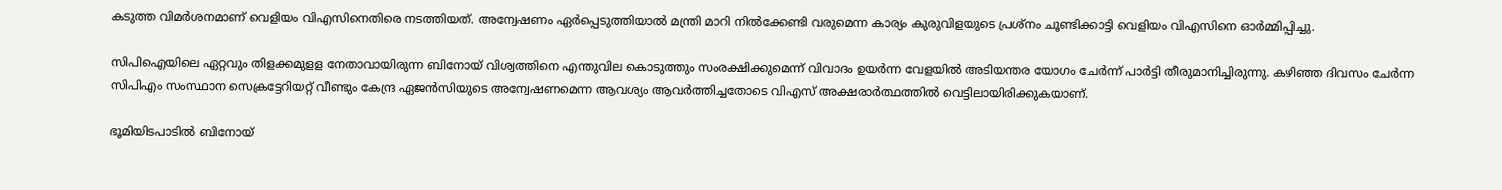കടുത്ത വിമര്‍ശനമാണ് വെളിയം വിഎസിനെതിരെ നടത്തിയത്. അന്വേഷണം ഏര്‍പ്പെടുത്തിയാല്‍ മന്ത്രി മാറി നില്‍ക്കേണ്ടി വരുമെന്ന കാര്യം കുരുവിളയുടെ പ്രശ്നം ചൂണ്ടിക്കാട്ടി വെളിയം വിഎസിനെ ഓര്‍മ്മിപ്പിച്ചു.

സിപിഐയിലെ ഏറ്റവും തിളക്കമുളള നേതാവായിരുന്ന ബിനോയ് വിശ്വത്തിനെ എന്തുവില കൊടുത്തും സംരക്ഷിക്കുമെന്ന് വിവാദം ഉയര്‍ന്ന വേളയില്‍ അടിയന്തര യോഗം ചേര്‍ന്ന് പാര്‍ട്ടി തീരുമാനിച്ചിരുന്നു. കഴിഞ്ഞ ദിവസം ചേര്‍ന്ന സിപിഎം സംസ്ഥാന സെക്രട്ടേറിയറ്റ് വീണ്ടും കേന്ദ്ര ഏജന്‍സിയുടെ അന്വേഷണമെന്ന ആവശ്യം ആവര്‍ത്തിച്ചതോടെ വിഎസ് അക്ഷരാര്‍ത്ഥത്തില്‍ വെട്ടിലായിരിക്കുകയാണ്.

ഭൂമിയിടപാടില്‍ ബിനോയ്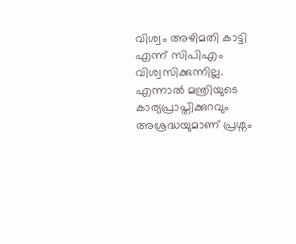വിശ്വം അഴിമതി കാട്ടി എന്ന് സിപിഎം വിശ്വസിക്കുന്നില്ല. എന്നാല്‍ മന്ത്രിയുടെ കാര്യപ്രാപ്തിക്കുറവും അശ്രദ്ധയുമാണ് പ്രശ്നം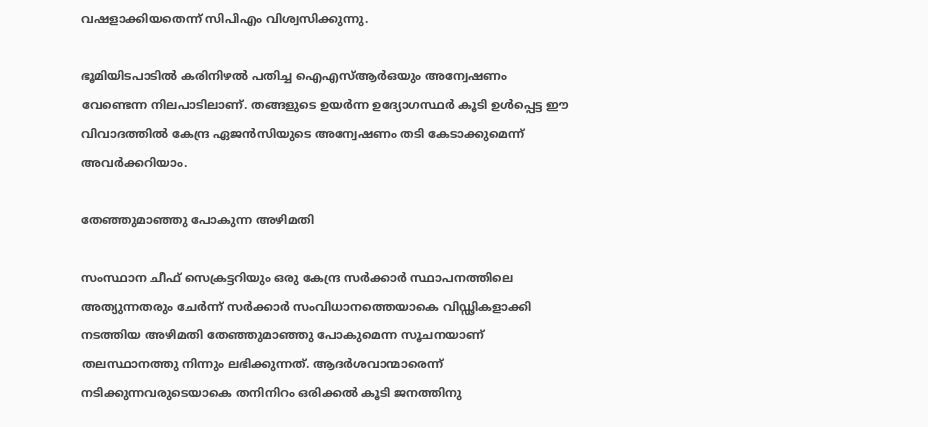വഷളാക്കിയതെന്ന് സിപിഎം വിശ്വസിക്കുന്നു.

ഭൂമിയിടപാടില്‍ കരിനിഴല്‍ പതിച്ച ഐഎസ്ആര്‍ഒയും അന്വേഷണം വേണ്ടെന്ന നിലപാടിലാണ്. തങ്ങളുടെ ഉയര്‍ന്ന ഉദ്യോഗസ്ഥര്‍ കൂടി ഉള്‍പ്പെട്ട ഈ വിവാദത്തില്‍ കേന്ദ്ര ഏജന്‍സിയുടെ അന്വേഷണം തടി കേടാക്കുമെന്ന് അവര്‍ക്കറിയാം.

തേഞ്ഞുമാഞ്ഞു പോകുന്ന അഴിമതി

സംസ്ഥാന ചീഫ് സെക്രട്ടറിയും ഒരു കേന്ദ്ര സര്‍ക്കാര്‍ സ്ഥാപനത്തിലെ അത്യുന്നതരും ചേര്‍ന്ന് സര്‍ക്കാര്‍ സംവിധാനത്തെയാകെ വിഡ്ഢികളാക്കി നടത്തിയ അഴിമതി തേഞ്ഞുമാഞ്ഞു പോകുമെന്ന സൂചനയാണ് തലസ്ഥാനത്തു നിന്നും ലഭിക്കുന്നത്. ആദര്‍ശവാന്മാരെന്ന് നടിക്കുന്നവരുടെയാകെ തനിനിറം ഒരിക്കല്‍ കൂടി ജനത്തിനു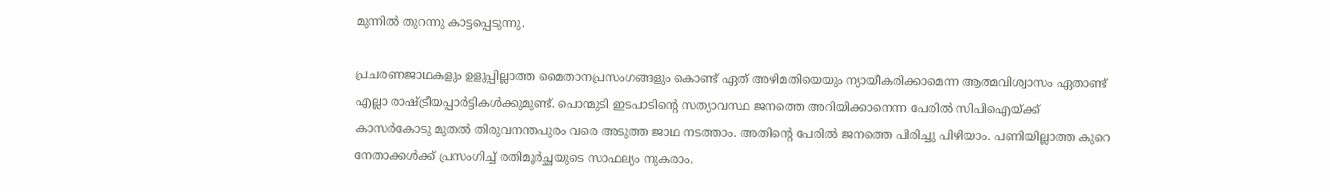മുന്നില്‍ തുറന്നു കാട്ടപ്പെടുന്നു.

പ്രചരണജാഥകളും ഉളുപ്പില്ലാത്ത മൈതാനപ്രസംഗങ്ങളും കൊണ്ട് ഏത് അഴിമതിയെയും ന്യായീകരിക്കാമെന്ന ആത്മവിശ്വാസം ഏതാണ്ട് എല്ലാ രാഷ്ട്രീയപ്പാര്‍ട്ടികള്‍ക്കുമുണ്ട്. പൊന്മുടി ഇടപാടിന്റെ സത്യാവസ്ഥ ജനത്തെ അറിയിക്കാനെന്ന പേരില്‍ സിപിഐയ്ക്ക് കാസര്‍കോടു മുതല്‍ തിരുവനന്തപുരം വരെ അടുത്ത ജാഥ നടത്താം. അതിന്റെ പേരില്‍ ജനത്തെ പിരിച്ചു പിഴിയാം. പണിയില്ലാത്ത കുറെ നേതാക്കള്‍ക്ക് പ്രസംഗിച്ച് രതിമൂര്‍ച്ഛയുടെ സാഫല്യം നുകരാം.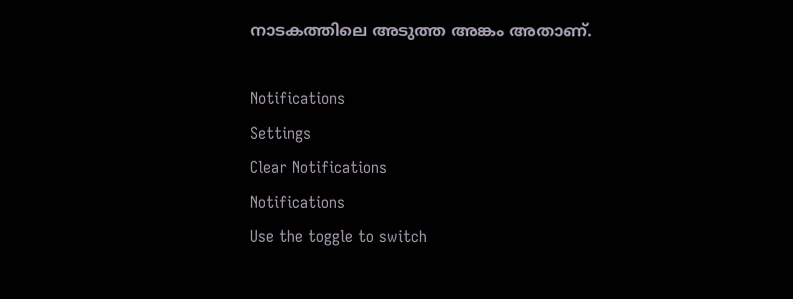നാടകത്തിലെ അടുത്ത അങ്കം അതാണ്.

Notifications
Settings
Clear Notifications
Notifications
Use the toggle to switch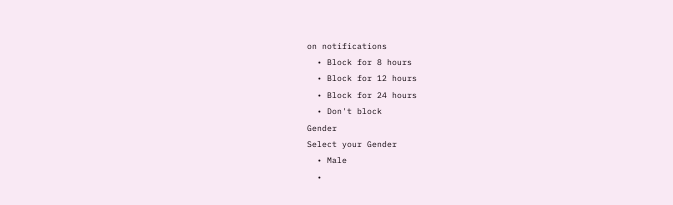on notifications
  • Block for 8 hours
  • Block for 12 hours
  • Block for 24 hours
  • Don't block
Gender
Select your Gender
  • Male
  •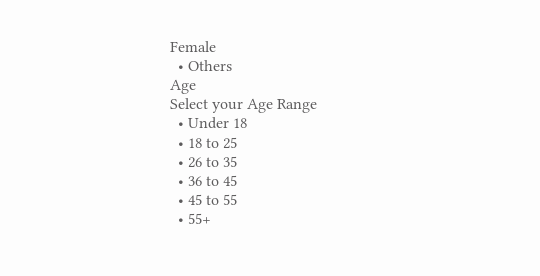Female
  • Others
Age
Select your Age Range
  • Under 18
  • 18 to 25
  • 26 to 35
  • 36 to 45
  • 45 to 55
  • 55+